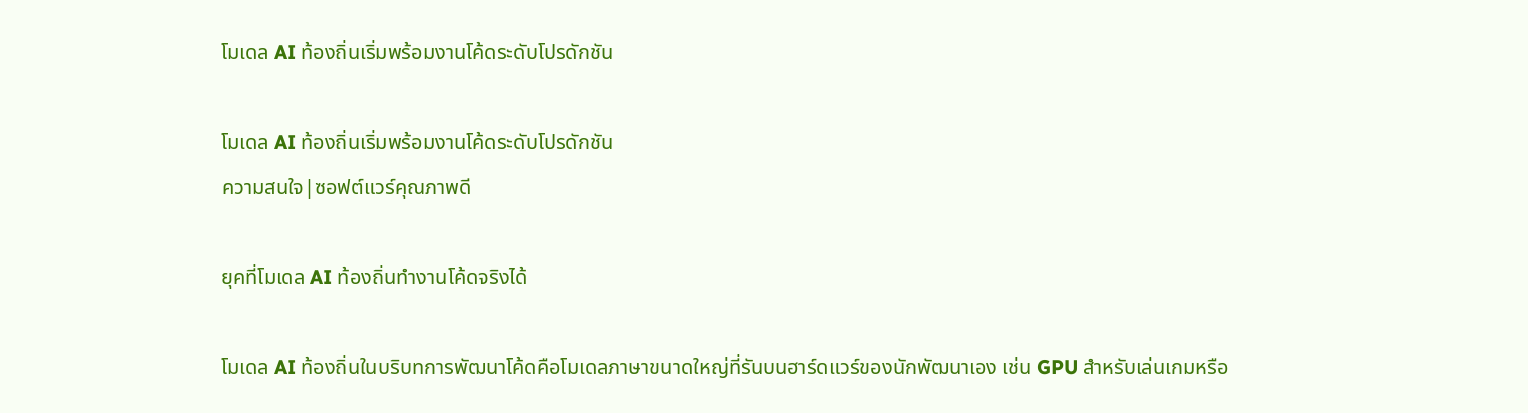โมเดล AI ท้องถิ่นเริ่มพร้อมงานโค้ดระดับโปรดักชัน

โมเดล AI ท้องถิ่นเริ่มพร้อมงานโค้ดระดับโปรดักชัน
ความสนใจ|ซอฟต์แวร์คุณภาพดี

ยุคที่โมเดล AI ท้องถิ่นทำงานโค้ดจริงได้

โมเดล AI ท้องถิ่นในบริบทการพัฒนาโค้ดคือโมเดลภาษาขนาดใหญ่ที่รันบนฮาร์ดแวร์ของนักพัฒนาเอง เช่น GPU สำหรับเล่นเกมหรือ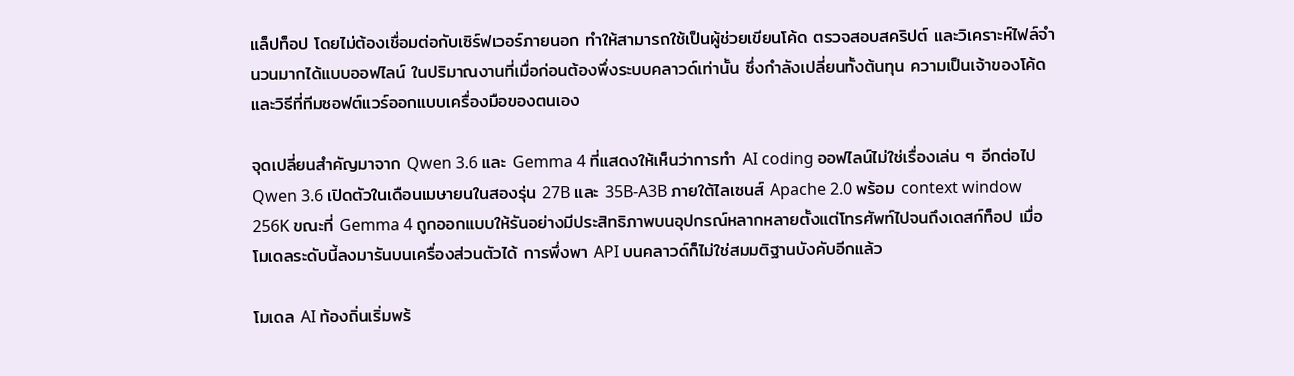แล็ปท็อป โดยไม่ต้องเชื่อมต่อกับเซิร์ฟเวอร์ภายนอก ทำให้สามารถใช้เป็นผู้ช่วยเขียนโค้ด ตรวจสอบสคริปต์ และวิเคราะห์ไฟล์จำนวนมากได้แบบออฟไลน์ ในปริมาณงานที่เมื่อก่อนต้องพึ่งระบบคลาวด์เท่านั้น ซึ่งกำลังเปลี่ยนทั้งต้นทุน ความเป็นเจ้าของโค้ด และวิธีที่ทีมซอฟต์แวร์ออกแบบเครื่องมือของตนเอง

จุดเปลี่ยนสำคัญมาจาก Qwen 3.6 และ Gemma 4 ที่แสดงให้เห็นว่าการทำ AI coding ออฟไลน์ไม่ใช่เรื่องเล่น ๆ อีกต่อไป Qwen 3.6 เปิดตัวในเดือนเมษายนในสองรุ่น 27B และ 35B-A3B ภายใต้ไลเซนส์ Apache 2.0 พร้อม context window 256K ขณะที่ Gemma 4 ถูกออกแบบให้รันอย่างมีประสิทธิภาพบนอุปกรณ์หลากหลายตั้งแต่โทรศัพท์ไปจนถึงเดสก์ท็อป เมื่อโมเดลระดับนี้ลงมารันบนเครื่องส่วนตัวได้ การพึ่งพา API บนคลาวด์ก็ไม่ใช่สมมติฐานบังคับอีกแล้ว

โมเดล AI ท้องถิ่นเริ่มพร้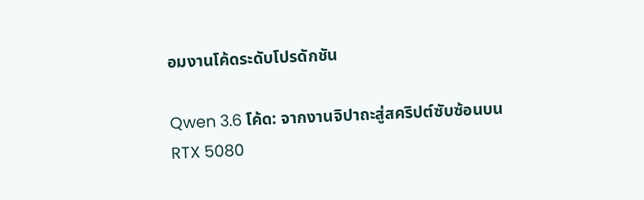อมงานโค้ดระดับโปรดักชัน

Qwen 3.6 โค้ด: จากงานจิปาถะสู่สคริปต์ซับซ้อนบน RTX 5080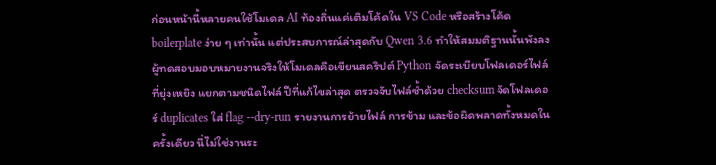ก่อนหน้านี้หลายคนใช้โมเดล AI ท้องถิ่นแค่เติมโค้ดใน VS Code หรือสร้างโค้ด boilerplate ง่าย ๆ เท่านั้น แต่ประสบการณ์ล่าสุดกับ Qwen 3.6 ทำให้สมมติฐานนั้นพังลง ผู้ทดสอบมอบหมายงานจริงให้โมเดลคือเขียนสคริปต์ Python จัดระเบียบโฟลเดอร์ไฟล์ที่ยุ่งเหยิง แยกตามชนิดไฟล์ ปีที่แก้ไขล่าสุด ตรวจจับไฟล์ซ้ำด้วย checksum จัดโฟลเดอร์ duplicates ใส่ flag --dry-run รายงานการย้ายไฟล์ การข้าม และข้อผิดพลาดทั้งหมดในครั้งเดียว นี่ไม่ใช่งานระ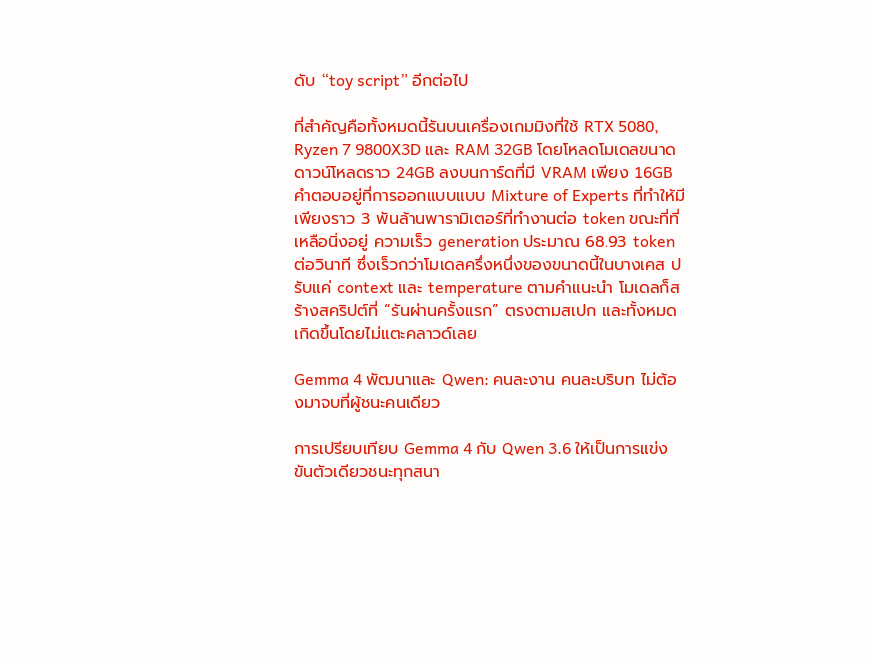ดับ “toy script” อีกต่อไป

ที่สำคัญคือทั้งหมดนี้รันบนเครื่องเกมมิงที่ใช้ RTX 5080, Ryzen 7 9800X3D และ RAM 32GB โดยโหลดโมเดลขนาดดาวน์โหลดราว 24GB ลงบนการ์ดที่มี VRAM เพียง 16GB คำตอบอยู่ที่การออกแบบแบบ Mixture of Experts ที่ทำให้มีเพียงราว 3 พันล้านพารามิเตอร์ที่ทำงานต่อ token ขณะที่ที่เหลือนิ่งอยู่ ความเร็ว generation ประมาณ 68.93 token ต่อวินาที ซึ่งเร็วกว่าโมเดลครึ่งหนึ่งของขนาดนี้ในบางเคส ปรับแค่ context และ temperature ตามคำแนะนำ โมเดลก็สร้างสคริปต์ที่ “รันผ่านครั้งแรก” ตรงตามสเปก และทั้งหมดเกิดขึ้นโดยไม่แตะคลาวด์เลย

Gemma 4 พัฒนาและ Qwen: คนละงาน คนละบริบท ไม่ต้องมาจบที่ผู้ชนะคนเดียว

การเปรียบเทียบ Gemma 4 กับ Qwen 3.6 ให้เป็นการแข่งขันตัวเดียวชนะทุกสนา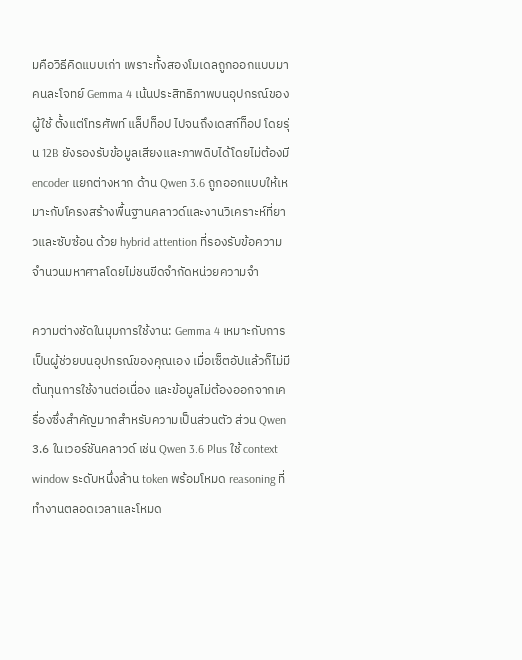มคือวิธีคิดแบบเก่า เพราะทั้งสองโมเดลถูกออกแบบมาคนละโจทย์ Gemma 4 เน้นประสิทธิภาพบนอุปกรณ์ของผู้ใช้ ตั้งแต่โทรศัพท์ แล็ปท็อป ไปจนถึงเดสก์ท็อป โดยรุ่น 12B ยังรองรับข้อมูลเสียงและภาพดิบได้โดยไม่ต้องมี encoder แยกต่างหาก ด้าน Qwen 3.6 ถูกออกแบบให้เหมาะกับโครงสร้างพื้นฐานคลาวด์และงานวิเคราะห์ที่ยาวและซับซ้อน ด้วย hybrid attention ที่รองรับข้อความจำนวนมหาศาลโดยไม่ชนขีดจำกัดหน่วยความจำ

ความต่างชัดในมุมการใช้งาน: Gemma 4 เหมาะกับการเป็นผู้ช่วยบนอุปกรณ์ของคุณเอง เมื่อเซ็ตอัปแล้วก็ไม่มีต้นทุนการใช้งานต่อเนื่อง และข้อมูลไม่ต้องออกจากเครื่องซึ่งสำคัญมากสำหรับความเป็นส่วนตัว ส่วน Qwen 3.6 ในเวอร์ชันคลาวด์ เช่น Qwen 3.6 Plus ใช้ context window ระดับหนึ่งล้าน token พร้อมโหมด reasoning ที่ทำงานตลอดเวลาและโหมด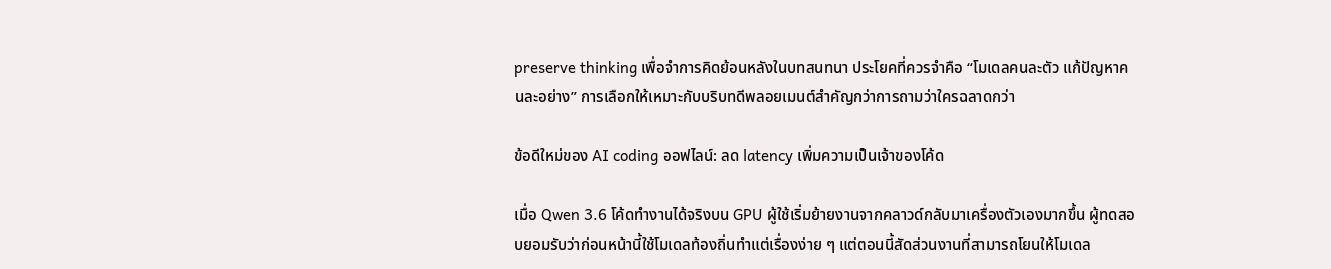preserve thinking เพื่อจำการคิดย้อนหลังในบทสนทนา ประโยคที่ควรจำคือ “โมเดลคนละตัว แก้ปัญหาคนละอย่าง” การเลือกให้เหมาะกับบริบทดีพลอยเมนต์สำคัญกว่าการถามว่าใครฉลาดกว่า

ข้อดีใหม่ของ AI coding ออฟไลน์: ลด latency เพิ่มความเป็นเจ้าของโค้ด

เมื่อ Qwen 3.6 โค้ดทำงานได้จริงบน GPU ผู้ใช้เริ่มย้ายงานจากคลาวด์กลับมาเครื่องตัวเองมากขึ้น ผู้ทดสอบยอมรับว่าก่อนหน้านี้ใช้โมเดลท้องถิ่นทำแต่เรื่องง่าย ๆ แต่ตอนนี้สัดส่วนงานที่สามารถโยนให้โมเดล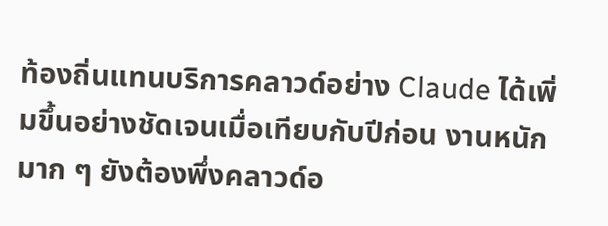ท้องถิ่นแทนบริการคลาวด์อย่าง Claude ได้เพิ่มขึ้นอย่างชัดเจนเมื่อเทียบกับปีก่อน งานหนักมาก ๆ ยังต้องพึ่งคลาวด์อ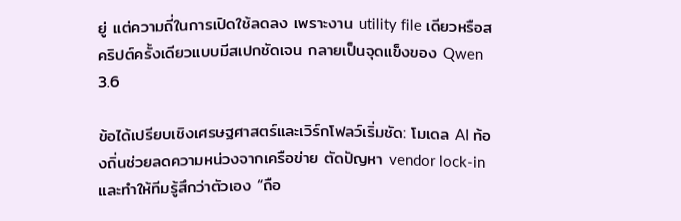ยู่ แต่ความถี่ในการเปิดใช้ลดลง เพราะงาน utility file เดียวหรือสคริปต์ครั้งเดียวแบบมีสเปกชัดเจน กลายเป็นจุดแข็งของ Qwen 3.6

ข้อได้เปรียบเชิงเศรษฐศาสตร์และเวิร์กโฟลว์เริ่มชัด: โมเดล AI ท้องถิ่นช่วยลดความหน่วงจากเครือข่าย ตัดปัญหา vendor lock-in และทำให้ทีมรู้สึกว่าตัวเอง “ถือ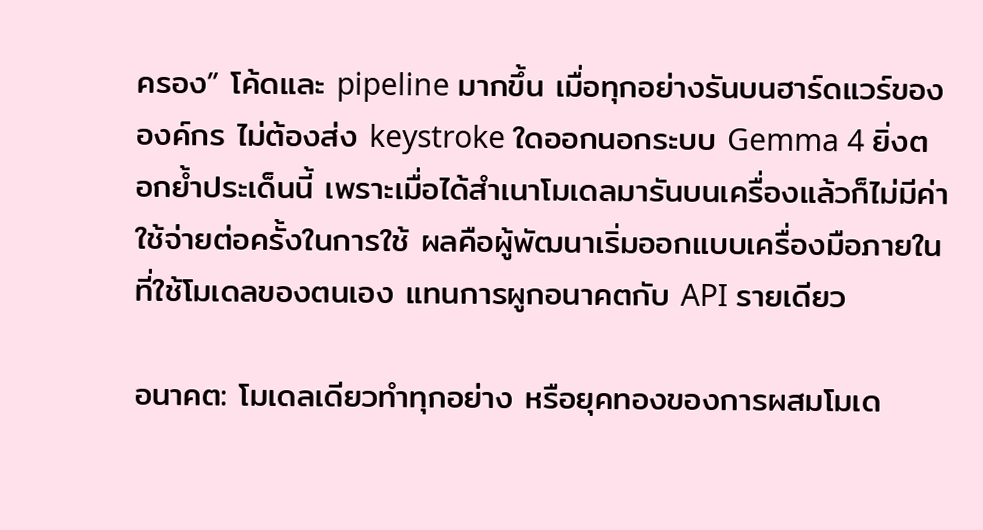ครอง” โค้ดและ pipeline มากขึ้น เมื่อทุกอย่างรันบนฮาร์ดแวร์ขององค์กร ไม่ต้องส่ง keystroke ใดออกนอกระบบ Gemma 4 ยิ่งตอกย้ำประเด็นนี้ เพราะเมื่อได้สำเนาโมเดลมารันบนเครื่องแล้วก็ไม่มีค่าใช้จ่ายต่อครั้งในการใช้ ผลคือผู้พัฒนาเริ่มออกแบบเครื่องมือภายในที่ใช้โมเดลของตนเอง แทนการผูกอนาคตกับ API รายเดียว

อนาคต: โมเดลเดียวทำทุกอย่าง หรือยุคทองของการผสมโมเด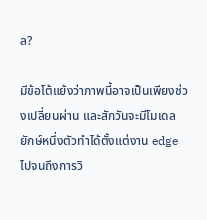ล?

มีข้อโต้แย้งว่าภาพนี้อาจเป็นเพียงช่วงเปลี่ยนผ่าน และสักวันจะมีโมเดลยักษ์หนึ่งตัวทำได้ตั้งแต่งาน edge ไปจนถึงการวิ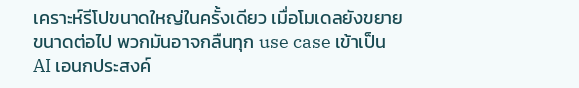เคราะห์รีโปขนาดใหญ่ในครั้งเดียว เมื่อโมเดลยังขยายขนาดต่อไป พวกมันอาจกลืนทุก use case เข้าเป็น AI เอนกประสงค์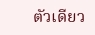ตัวเดียว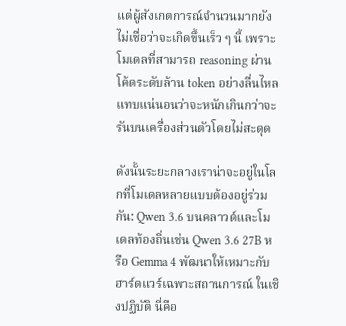แต่ผู้สังเกตการณ์จำนวนมากยังไม่เชื่อว่าจะเกิดขึ้นเร็ว ๆ นี้ เพราะโมเดลที่สามารถ reasoning ผ่านโค้ดระดับล้าน token อย่างลื่นไหล แทบแน่นอนว่าจะหนักเกินกว่าจะรันบนเครื่องส่วนตัวโดยไม่สะดุด

ดังนั้นระยะกลางเราน่าจะอยู่ในโลกที่โมเดลหลายแบบต้องอยู่ร่วมกัน: Qwen 3.6 บนคลาวด์และโมเดลท้องถิ่นเช่น Qwen 3.6 27B หรือ Gemma 4 พัฒนาให้เหมาะกับฮาร์ดแวร์เฉพาะสถานการณ์ ในเชิงปฏิบัติ นี่คือ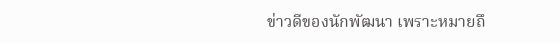ข่าวดีของนักพัฒนา เพราะหมายถึ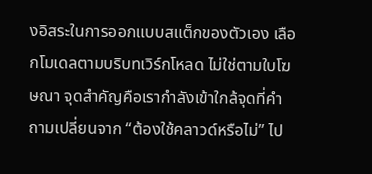งอิสระในการออกแบบสแต็กของตัวเอง เลือกโมเดลตามบริบทเวิร์กโหลด ไม่ใช่ตามใบโฆษณา จุดสำคัญคือเรากำลังเข้าใกล้จุดที่คำถามเปลี่ยนจาก “ต้องใช้คลาวด์หรือไม่” ไป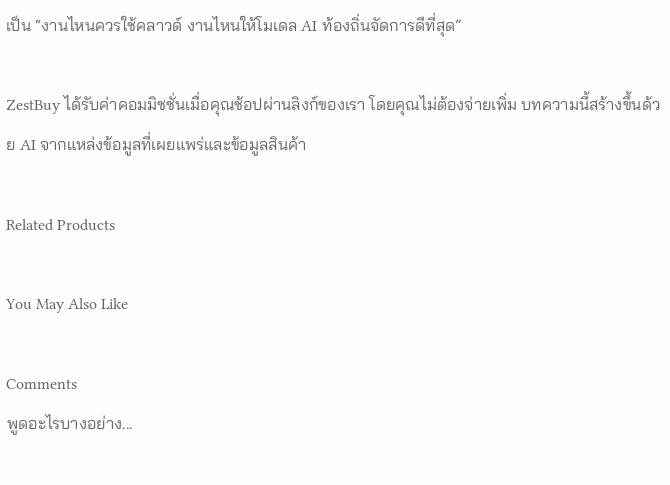เป็น “งานไหนควรใช้คลาวด์ งานไหนให้โมเดล AI ท้องถิ่นจัดการดีที่สุด”

ZestBuy ได้รับค่าคอมมิชชั่นเมื่อคุณช้อปผ่านลิงก์ของเรา โดยคุณไม่ต้องจ่ายเพิ่ม บทความนี้สร้างขึ้นด้วย AI จากแหล่งข้อมูลที่เผยแพร่และข้อมูลสินค้า

Related Products

You May Also Like

Comments
พูดอะไรบางอย่าง...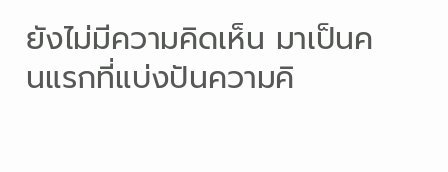ยังไม่มีความคิดเห็น มาเป็นคนแรกที่แบ่งปันความคิ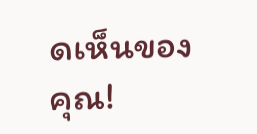ดเห็นของคุณ!